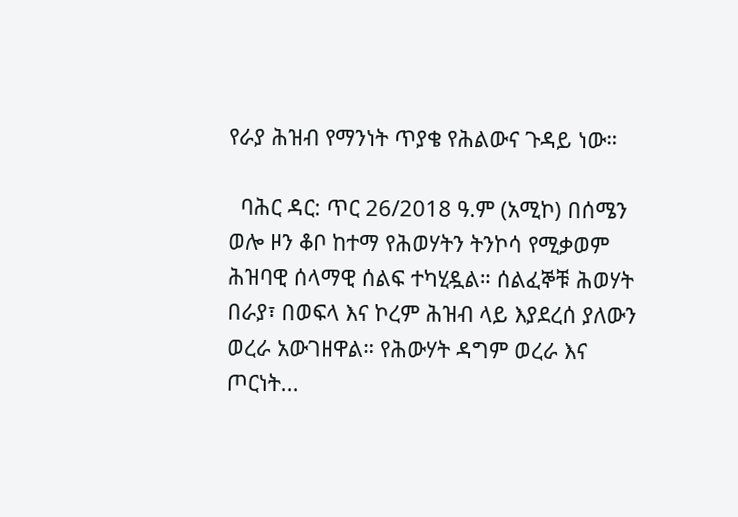የራያ ሕዝብ የማንነት ጥያቄ የሕልውና ጉዳይ ነው።

  ባሕር ዳር: ጥር 26/2018 ዓ.ም (አሚኮ) በሰሜን ወሎ ዞን ቆቦ ከተማ የሕወሃትን ትንኮሳ የሚቃወም ሕዝባዊ ሰላማዊ ሰልፍ ተካሂዷል። ሰልፈኞቹ ሕወሃት በራያ፣ በወፍላ እና ኮረም ሕዝብ ላይ እያደረሰ ያለውን ወረራ አውገዘዋል። የሕውሃት ዳግም ወረራ እና ጦርነት...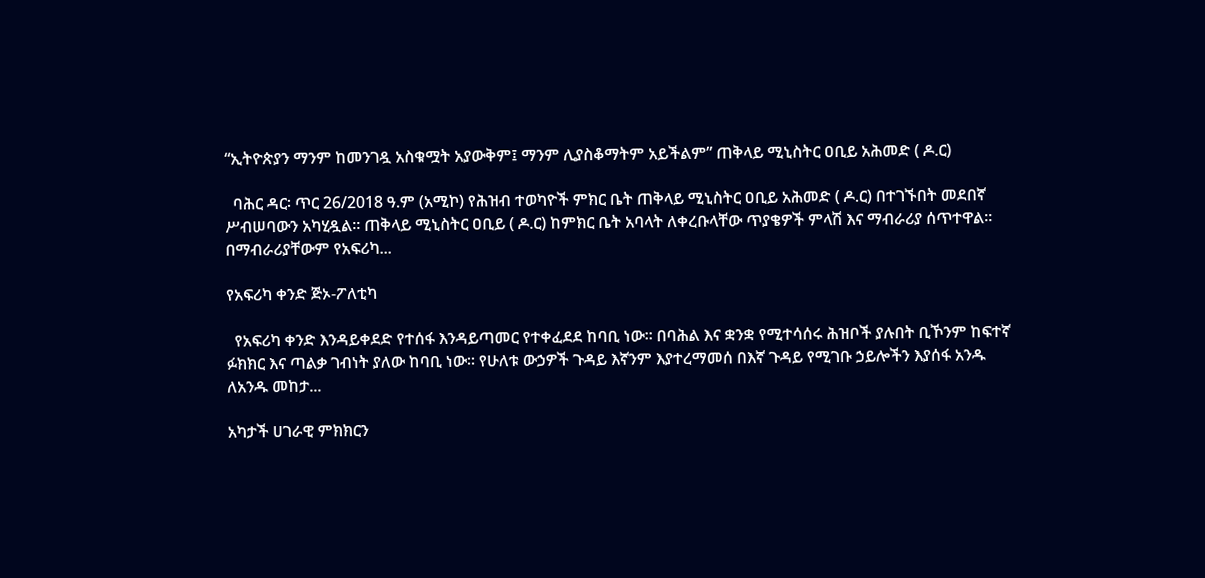“ኢትዮጵያን ማንም ከመንገዷ አስቁሟት አያውቅም፤ ማንም ሊያስቆማትም አይችልም” ጠቅላይ ሚኒስትር ዐቢይ አሕመድ ( ዶ.ር)

  ባሕር ዳር፡ ጥር 26/2018 ዓ.ም (አሚኮ) የሕዝብ ተወካዮች ምክር ቤት ጠቅላይ ሚኒስትር ዐቢይ አሕመድ ( ዶ.ር) በተገኙበት መደበኛ ሥብሠባውን አካሂዷል። ጠቅላይ ሚኒስትር ዐቢይ ( ዶ.ር) ከምክር ቤት አባላት ለቀረቡላቸው ጥያቄዎች ምላሽ እና ማብራሪያ ሰጥተዋል። በማብራሪያቸውም የአፍሪካ...

የአፍሪካ ቀንድ ጅኦ-ፖለቲካ

  የአፍሪካ ቀንድ እንዳይቀደድ የተሰፋ እንዳይጣመር የተቀፈደደ ከባቢ ነው። በባሕል እና ቋንቋ የሚተሳሰሩ ሕዝቦች ያሉበት ቢኾንም ከፍተኛ ፉክክር እና ጣልቃ ገብነት ያለው ከባቢ ነው። የሁለቱ ውኃዎች ጉዳይ እኛንም እያተረማመሰ በእኛ ጉዳይ የሚገቡ ኃይሎችን እያሰፋ አንዱ ለአንዱ መከታ...

አካታች ሀገራዊ ምክክርን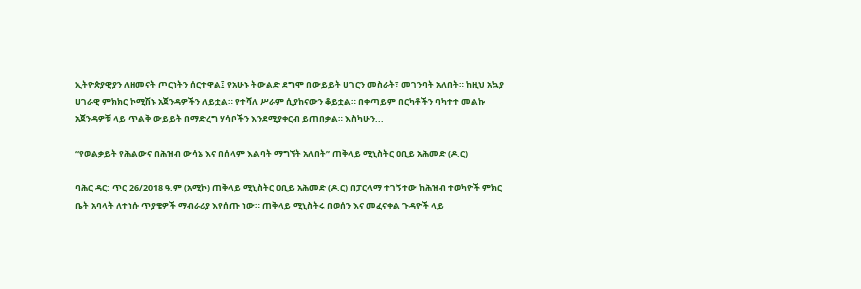ኢትዮጵያዊያን ለዘመናት ጦርነትን ሰርተዋል፤ የአሁኑ ትውልድ ደግሞ በውይይት ሀገርን መስራት፣ መገንባት አለበት። ከዚህ አኳያ ሀገራዊ ምክክር ኮሚሽኑ አጀንዳዎችን ለይቷል። የተሻለ ሥራም ሲያከናውን ቆይቷል። በቀጣይም በርካቶችን ባካተተ መልኩ አጀንዳዎቹ ላይ ጥልቅ ውይይት በማድረግ ሃሳቦችን እንደሚያቀርብ ይጠበቃል። እስካሁን...

“የወልቃይት የሕልውና በሕዝብ ውሳኔ እና በሰላም እልባት ማግኘት አለበት” ጠቅላይ ሚኒስትር ዐቢይ አሕመድ (ዶ.ር)

ባሕር ዳር: ጥር 26/2018 ዓ.ም (አሚኮ) ጠቅላይ ሚኒስትር ዐቢይ አሕመድ (ዶ.ር) በፓርላማ ተገኝተው ከሕዝብ ተወካዮች ምክር ቤት አባላት ለተነሱ ጥያቄዎች ማብራሪያ እየሰጡ ነው። ጠቅላይ ሚኒስትሩ በወሰን እና መፈናቀል ጉዳዮች ላይ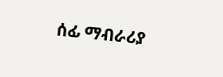ሰፊ ማብራሪያ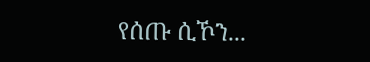የሰጡ ሲኾን...